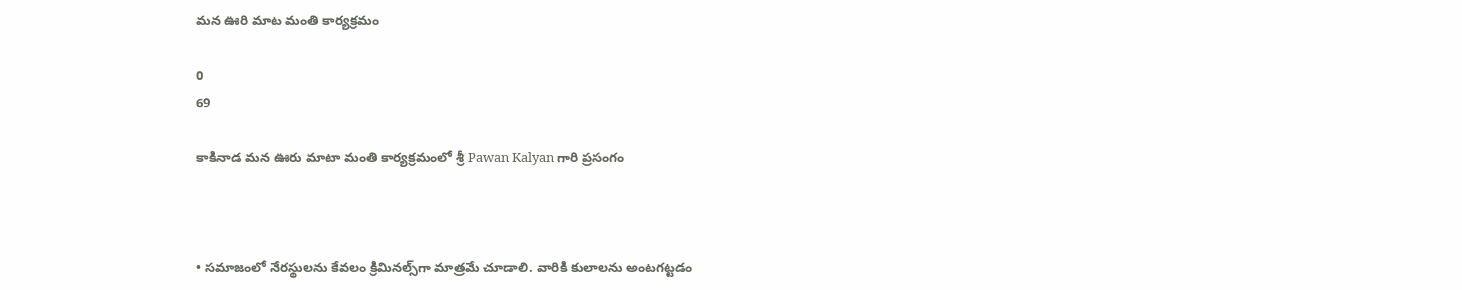మన ఊరి మాట మంతి కార్యక్రమం

0
69

కాకినాడ మన ఊరు మాటా మంతి కార్యక్రమంలో శ్రీ Pawan Kalyan గారి ప్రసంగం



• సమాజంలో నేరస్థులను కేవలం క్రిమినల్స్‌గా మాత్రమే చూడాలి. వారికి కులాలను అంటగట్టడం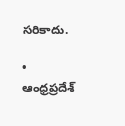సరికాదు.

• ఆంధ్రప్రదేశ్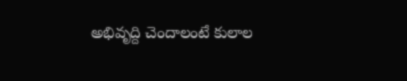అభివృద్ది చెందాలంటే కులాల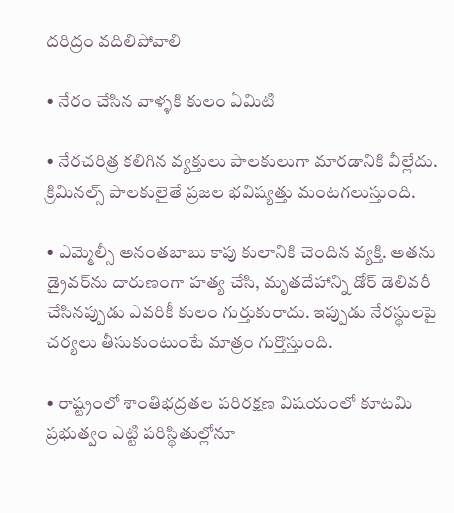దరిద్రం వదిలిపోవాలి

• నేరం చేసిన వాళ్ళకి కులం ఏమిటి

• నేరచరిత్ర కలిగిన వ్యక్తులు పాలకులుగా మారడానికి వీల్లేదు. క్రిమినల్స్ పాలకులైతే ప్రజల భవిష్యత్తు మంటగలుస్తుంది.

• ఎమ్మెల్సీ అనంతబాబు కాపు కులానికి చెందిన వ్యక్తి. అతను డ్రైవర్‌ను దారుణంగా హత్య చేసి, మృతదేహాన్ని డోర్ డెలివరీ చేసినప్పుడు ఎవరికీ కులం గుర్తుకురాదు. ఇప్పుడు నేరస్థులపై చర్యలు తీసుకుంటుంటే మాత్రం గుర్తొస్తుంది.

• రాష్ట్రంలో శాంతిభద్రతల పరిరక్షణ విషయంలో కూటమి ప్రభుత్వం ఎట్టి పరిస్థితుల్లోనూ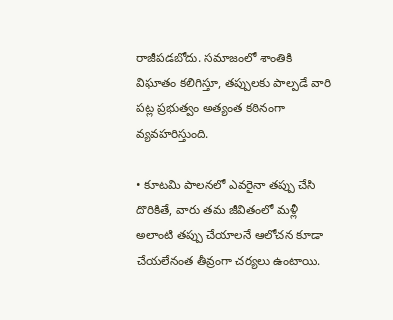రాజీపడబోదు. సమాజంలో శాంతికి విఘాతం కలిగిస్తూ, తప్పులకు పాల్పడే వారి పట్ల ప్రభుత్వం అత్యంత కఠినంగా వ్యవహరిస్తుంది.

• కూటమి పాలనలో ఎవరైనా తప్పు చేసి దొరికితే, వారు తమ జీవితంలో మళ్లీ అలాంటి తప్పు చేయాలనే ఆలోచన కూడా చేయలేనంత తీవ్రంగా చర్యలు ఉంటాయి.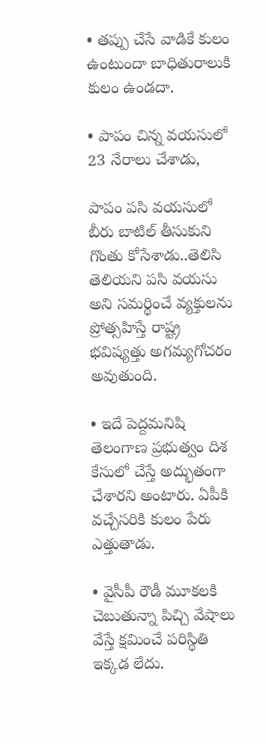• తప్పు చేసే వాడికే కులం ఉంటుందా బాధితురాలుకి కులం ఉండదా.

• పాపం చిన్న వయసులో 23 నేరాలు చేశాడు,

పాపం పసి వయసులో బీరు బాటిల్ తీసుకుని గొంతు కోసేశాడు..తెలిసి తెలియని పసి వయసు అని సమర్థించే వ్యక్తులను ప్రోత్సహిస్తే రాష్ట్ర భవిష్యత్తు అగమ్యగోచరం అవుతుంది.

• ఇదే పెద్దమనిషి తెలంగాణ ప్రభుత్వం దిశ కేసులో చేస్తే అద్భుతంగా చేశారని అంటారు. ఏపీకి వచ్చేసరికి కులం పేరు ఎత్తుతాడు.

• వైసీపీ రౌడీ మూకలకి చెబుతున్నా పిచ్చి వేషాలు వేస్తే క్షమించే పరిస్థితి ఇక్కడ లేదు.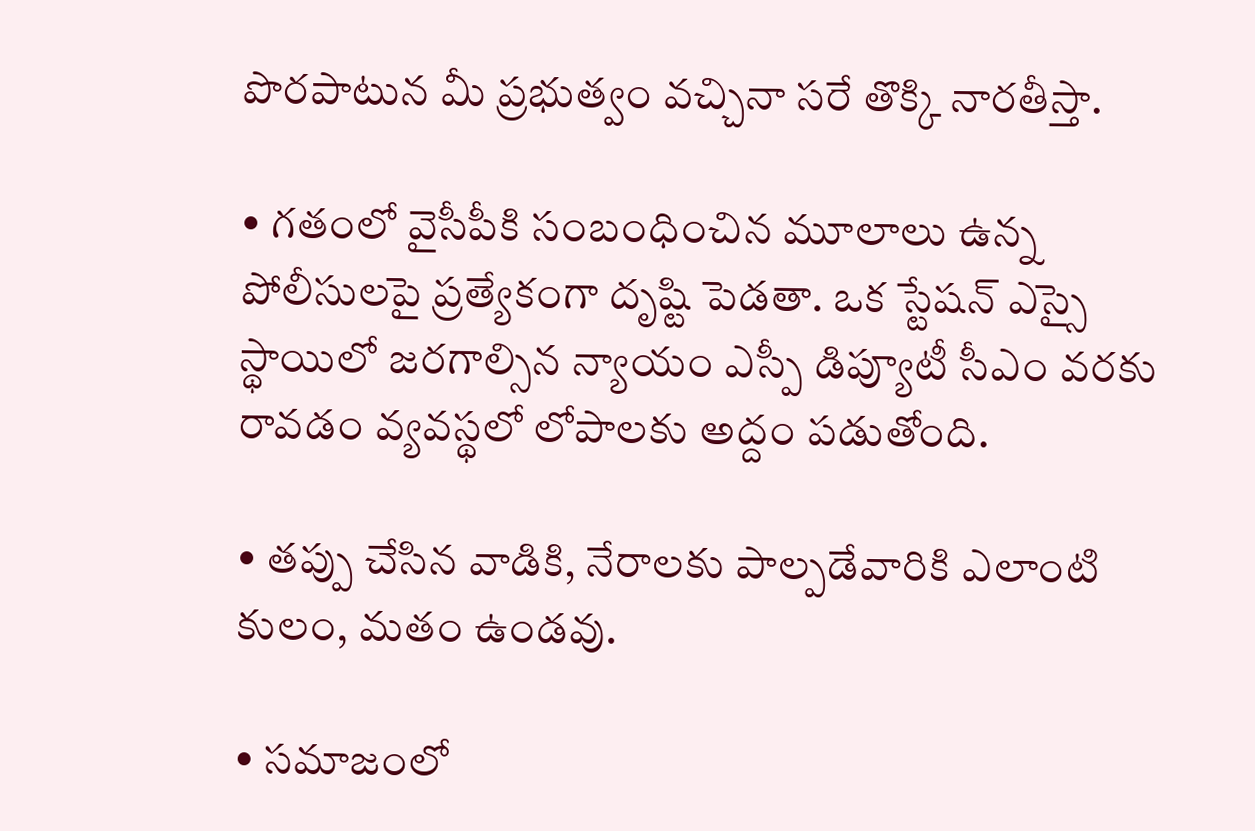పొరపాటున మీ ప్రభుత్వం వచ్చినా సరే తొక్కి నారతీస్తా.

• గతంలో వైసీపీకి సంబంధించిన మూలాలు ఉన్న పోలీసులపై ప్రత్యేకంగా దృష్టి పెడతా. ఒక స్టేషన్ ఎస్సై స్థాయిలో జరగాల్సిన న్యాయం ఎస్పీ డిప్యూటీ సీఎం వరకు రావడం వ్యవస్థలో లోపాలకు అద్దం పడుతోంది.

• తప్పు చేసిన వాడికి, నేరాలకు పాల్పడేవారికి ఎలాంటి కులం, మతం ఉండవు.

• సమాజంలో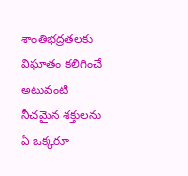శాంతిభద్రతలకు విఘాతం కలిగించే అటువంటి నీచమైన శక్తులను ఏ ఒక్కరూ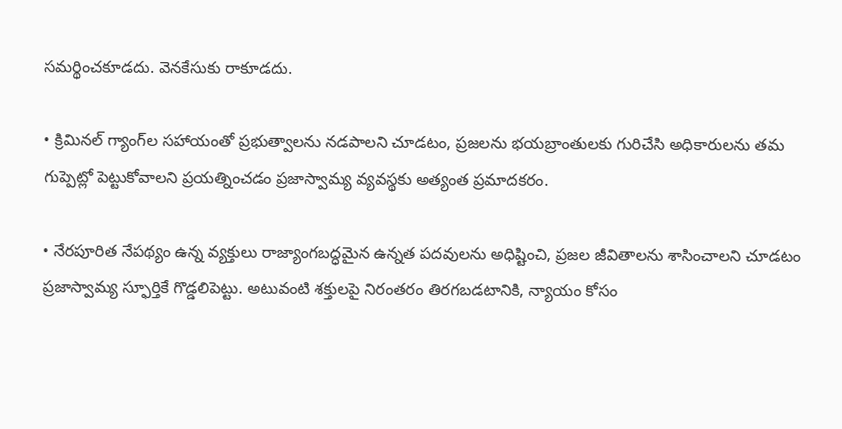సమర్థించకూడదు. వెనకేసుకు రాకూడదు.

• క్రిమినల్ గ్యాంగ్‌ల సహాయంతో ప్రభుత్వాలను నడపాలని చూడటం, ప్రజలను భయబ్రాంతులకు గురిచేసి అధికారులను తమ గుప్పెట్లో పెట్టుకోవాలని ప్రయత్నించడం ప్రజాస్వామ్య వ్యవస్థకు అత్యంత ప్రమాదకరం.

• నేరపూరిత నేపథ్యం ఉన్న వ్యక్తులు రాజ్యాంగబద్ధమైన ఉన్నత పదవులను అధిష్టించి, ప్రజల జీవితాలను శాసించాలని చూడటం ప్రజాస్వామ్య స్ఫూర్తికే గొడ్డలిపెట్టు. అటువంటి శక్తులపై నిరంతరం తిరగబడటానికి, న్యాయం కోసం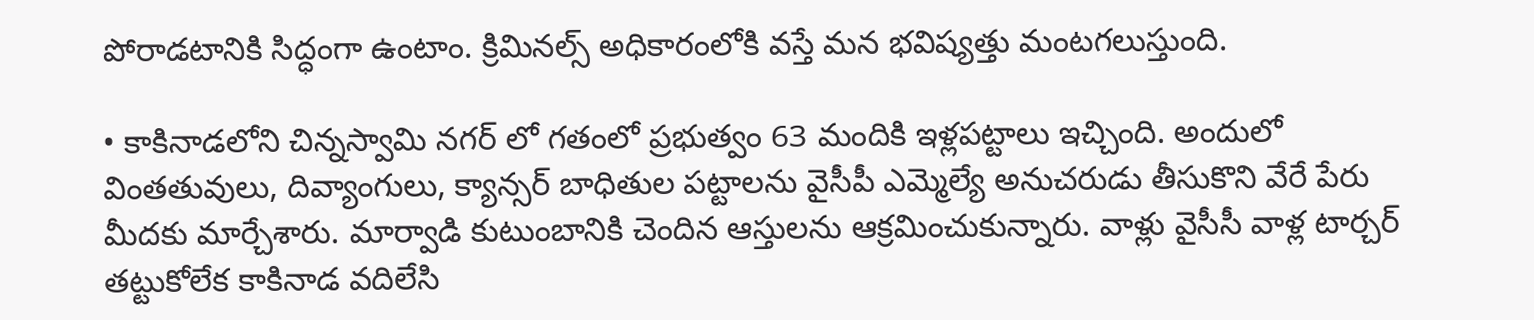పోరాడటానికి సిద్ధంగా ఉంటాం. క్రిమినల్స్ అధికారంలోకి వస్తే మన భవిష్యత్తు మంటగలుస్తుంది.

• కాకినాడలోని చిన్నస్వామి నగర్ లో గతంలో ప్రభుత్వం 63 మందికి ఇళ్లపట్టాలు ఇచ్చింది. అందులో వింతతువులు, దివ్యాంగులు, క్యాన్సర్ బాధితుల పట్టాలను వైసీపీ ఎమ్మెల్యే అనుచరుడు తీసుకొని వేరే పేరు మీదకు మార్చేశారు. మార్వాడి కుటుంబానికి చెందిన ఆస్తులను ఆక్రమించుకున్నారు. వాళ్లు వైసీసీ వాళ్ల టార్చర్ తట్టుకోలేక కాకినాడ వదిలేసి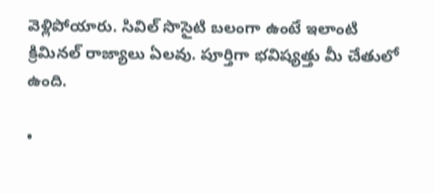వెళ్లిపోయారు. సివిల్ సొసైటి బలంగా ఉంటే ఇలాంటి క్రిమినల్ రాజ్యాలు ఏలవు. పూర్తిగా భవిష్యత్తు మీ చేతులో ఉంది.

•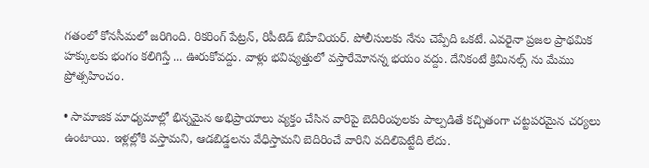గతంలో కోనసీమలో జరిగింది. రికరింగ్ పేట్రన్, రిపీటెడ్ బిహేవియర్. పోలీసులకు నేను చెప్పేది ఒకటే. ఎవరైనా ప్రజల ప్రాథమిక హక్కులకు భంగం కలిగిస్తే ... ఊరుకోవద్దు. వాళ్లు భవిష్యత్తులో వస్తారేమోనన్న భయం వద్దు. దేనికంటే క్రిమినల్స్ ను మేము ప్రోత్సహించం.

• సామాజిక మాధ్యమాల్లో భిన్నమైన అభిప్రాయాలు వ్యక్తం చేసిన వారిపై బెదిరింపులకు పాల్పడితే కచ్చితంగా చట్టపరమైన చర్యలు ఉంటాయి. ఇళ్లల్లోకి వస్తామని, ఆడబిడ్డలను వేధిస్తామని బెదిరించే వారిని వదిలిపెట్టేది లేదు.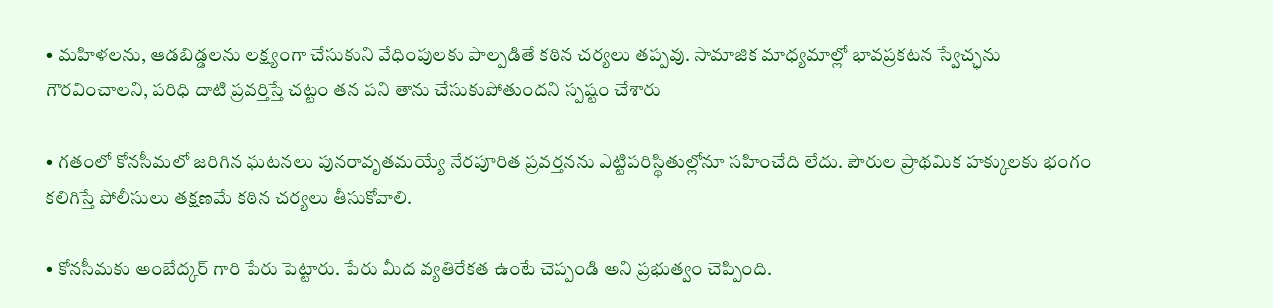• మహిళలను, ఆడబిడ్డలను లక్ష్యంగా చేసుకుని వేధింపులకు పాల్పడితే కఠిన చర్యలు తప్పవు. సామాజిక మాధ్యమాల్లో భావప్రకటన స్వేచ్ఛను గౌరవించాలని, పరిధి దాటి ప్రవర్తిస్తే చట్టం తన పని తాను చేసుకుపోతుందని స్పష్టం చేశారు

• గతంలో కోనసీమలో జరిగిన ఘటనలు పునరావృతమయ్యే నేరపూరిత ప్రవర్తనను ఎట్టిపరిస్థితుల్లోనూ సహించేది లేదు. పౌరుల ప్రాథమిక హక్కులకు భంగం కలిగిస్తే పోలీసులు తక్షణమే కఠిన చర్యలు తీసుకోవాలి.

• కోనసీమకు అంబేద్కర్ గారి పేరు పెట్టారు. పేరు మీద వ్యతిరేకత ఉంటే చెప్పండి అని ప్రభుత్వం చెప్పింది.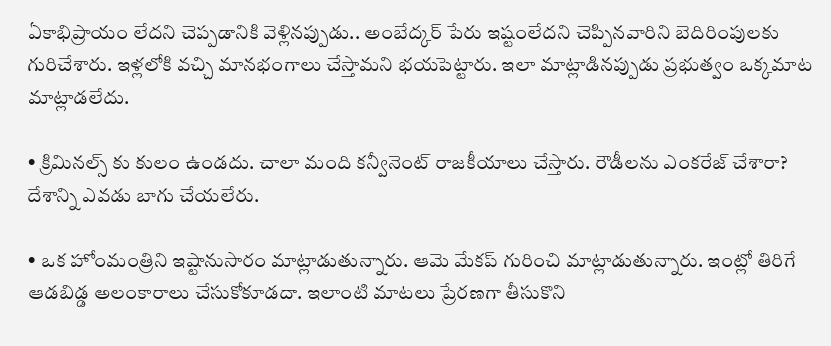ఏకాభిప్రాయం లేదని చెప్పడానికి వెళ్లినప్పుడు.. అంబేద్కర్ పేరు ఇష్టంలేదని చెప్పినవారిని బెదిరింపులకు గురిచేశారు. ఇళ్లలోకి వచ్చి మానభంగాలు చేస్తామని భయపెట్టారు. ఇలా మాట్లాడినప్పుడు ప్రభుత్వం ఒక్కమాట మాట్లాడలేదు.

• క్రిమినల్స్ కు కులం ఉండదు. చాలా మంది కన్వీనెంట్ రాజకీయాలు చేస్తారు. రౌడీలను ఎంకరేజ్ చేశారా? దేశాన్ని ఎవడు బాగు చేయలేరు.

• ఒక హోంమంత్రిని ఇష్టానుసారం మాట్లాడుతున్నారు. ఆమె మేకప్ గురించి మాట్లాడుతున్నారు. ఇంట్లో తిరిగే ఆడబిడ్డ అలంకారాలు చేసుకోకూడదా. ఇలాంటి మాటలు ప్రేరణగా తీసుకొని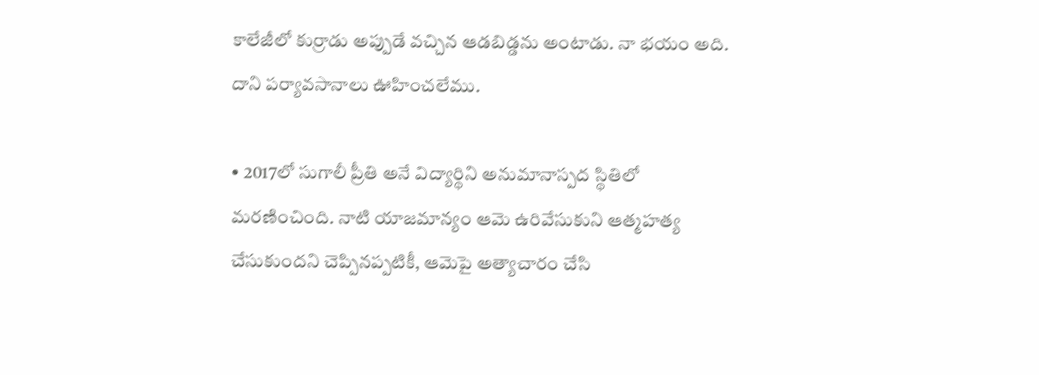కాలేజీలో కుర్రాడు అప్పుడే వచ్చిన ఆడబిడ్డను అంటాడు. నా భయం అది. దాని పర్యావసానాలు ఊహించలేము.

• 2017లో సుగాలీ ప్రీతి అనే విద్యార్థిని అనుమానాస్పద స్థితిలో మరణించింది. నాటి యాజమాన్యం ఆమె ఉరివేసుకుని ఆత్మహత్య చేసుకుందని చెప్పినప్పటికీ, ఆమెపై అత్యాచారం చేసి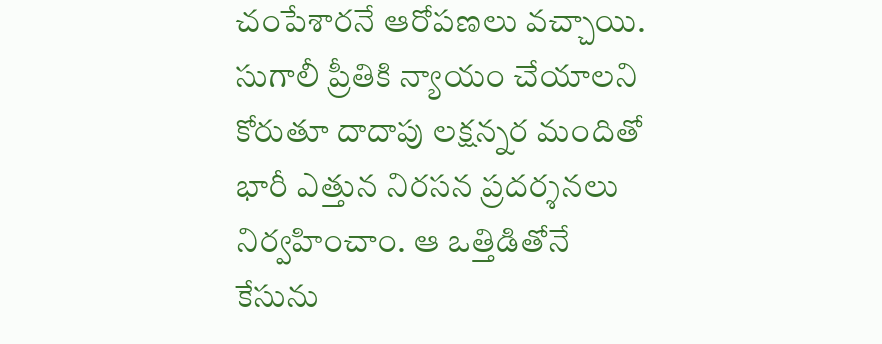చంపేశారనే ఆరోపణలు వచ్చాయి. సుగాలీ ప్రీతికి న్యాయం చేయాలని కోరుతూ దాదాపు లక్షన్నర మందితో భారీ ఎత్తున నిరసన ప్రదర్శనలు నిర్వహించాం. ఆ ఒత్తిడితోనే కేసును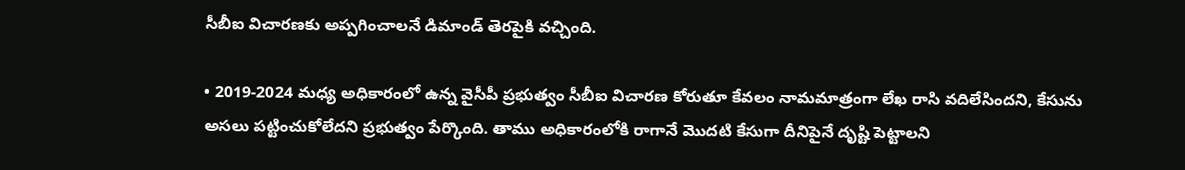సీబీఐ విచారణకు అప్పగించాలనే డిమాండ్ తెరపైకి వచ్చింది.

• 2019-2024 మధ్య అధికారంలో ఉన్న వైసీపీ ప్రభుత్వం సీబీఐ విచారణ కోరుతూ కేవలం నామమాత్రంగా లేఖ రాసి వదిలేసిందని, కేసును అసలు పట్టించుకోలేదని ప్రభుత్వం పేర్కొంది. తాము అధికారంలోకి రాగానే మొదటి కేసుగా దీనిపైనే దృష్టి పెట్టాలని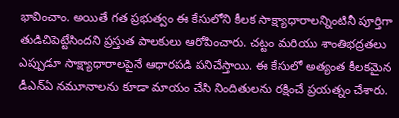భావించాం. అయితే గత ప్రభుత్వం ఈ కేసులోని కీలక సాక్ష్యాధారాలన్నింటినీ పూర్తిగా తుడిచిపెట్టేసిందని ప్రస్తుత పాలకులు ఆరోపించారు. చట్టం మరియు శాంతిభద్రతలు ఎప్పుడూ సాక్ష్యాధారాలపైనే ఆధారపడి పనిచేస్తాయి. ఈ కేసులో అత్యంత కీలకమైన డీఎన్ఏ నమూనాలను కూడా మాయం చేసి నిందితులను రక్షించే ప్రయత్నం చేశారు.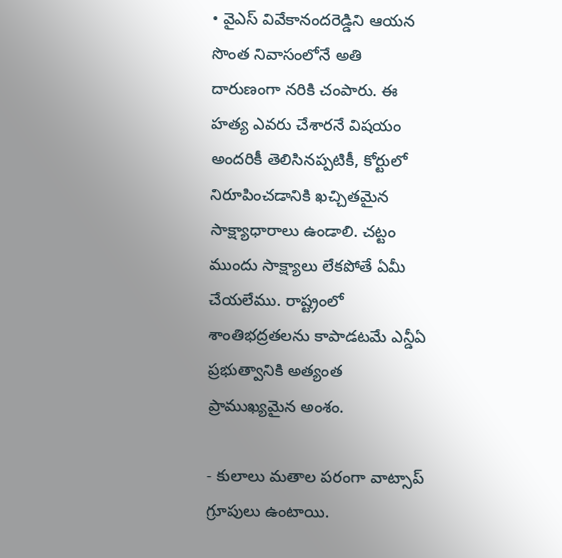• వైఎస్ వివేకానందరెడ్డిని ఆయన సొంత నివాసంలోనే అతి దారుణంగా నరికి చంపారు. ఈ హత్య ఎవరు చేశారనే విషయం అందరికీ తెలిసినప్పటికీ, కోర్టులో నిరూపించడానికి ఖచ్చితమైన సాక్ష్యాధారాలు ఉండాలి. చట్టం ముందు సాక్ష్యాలు లేకపోతే ఏమీ చేయలేము. రాష్ట్రంలో శాంతిభద్రతలను కాపాడటమే ఎన్డీఏ ప్రభుత్వానికి అత్యంత ప్రాముఖ్యమైన అంశం.

- కులాలు మతాల పరంగా వాట్సాప్ గ్రూపులు ఉంటాయి.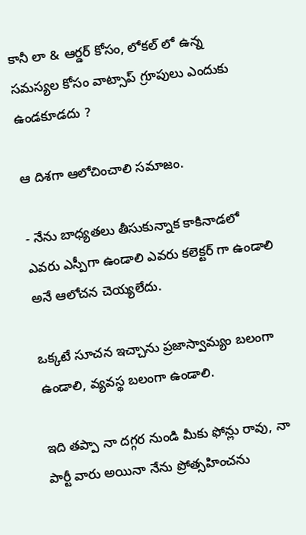కానీ లా & ఆర్డర్ కోసం, లోకల్ లో ఉన్న సమస్యల కోసం వాట్సాప్ గ్రూపులు ఎందుకు ఉండకూడదు ?

ఆ దిశగా ఆలోచించాలి సమాజం.

- నేను బాధ్యతలు తీసుకున్నాక కాకినాడలో ఎవరు ఎస్పీగా ఉండాలి ఎవరు కలెక్టర్ గా ఉండాలి అనే ఆలోచన చెయ్యలేదు.

ఒక్కటే సూచన ఇచ్చాను ప్రజాస్వామ్యం బలంగా ఉండాలి, వ్యవస్థ బలంగా ఉండాలి.

ఇది తప్పా నా దగ్గర నుండి మీకు ఫోన్లు రావు, నా పార్టీ వారు అయినా నేను ప్రోత్సహించను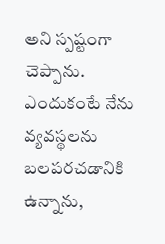అని స్పష్టంగా చెప్పాను. ఎందుకంటే నేను వ్యవస్థలను బలపరచడానికి ఉన్నాను,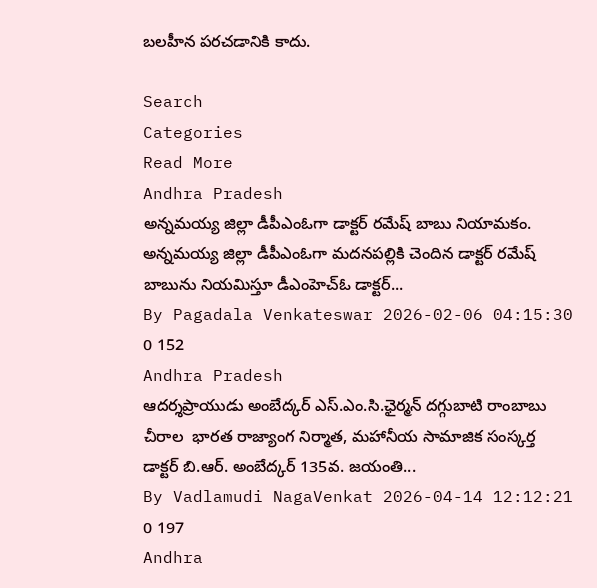బలహీన పరచడానికి కాదు.

Search
Categories
Read More
Andhra Pradesh
అన్నమయ్య జిల్లా డీపీఎంఓగా డాక్టర్ రమేష్ బాబు నియామకం.
అన్నమయ్య జిల్లా డీపీఎంఓగా మదనపల్లికి చెందిన డాక్టర్ రమేష్ బాబును నియమిస్తూ డీఎంహెచ్ఓ డాక్టర్...
By Pagadala Venkateswar 2026-02-06 04:15:30 0 152
Andhra Pradesh
ఆదర్శప్రాయుడు అంబేద్కర్ ఎస్.ఎం.సి.ఛైర్మన్ దగ్గుబాటి రాంబాబు
చీరాల  భారత రాజ్యాంగ నిర్మాత, మహానీయ సామాజిక సంస్కర్త డాక్టర్ బి.ఆర్. అంబేద్కర్ 135వ. జయంతి...
By Vadlamudi NagaVenkat 2026-04-14 12:12:21 0 197
Andhra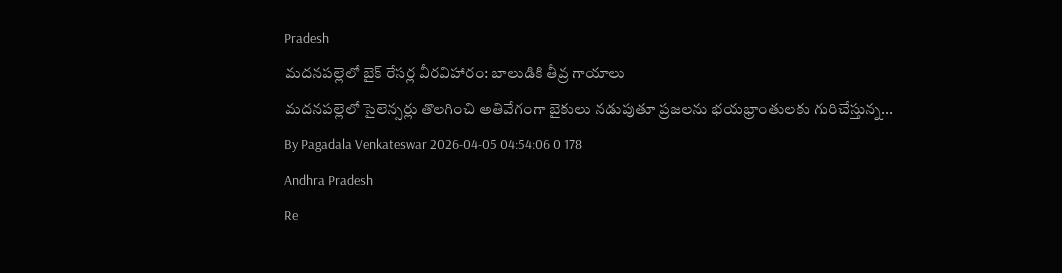Pradesh
మదనపల్లెలో బైక్ రేసర్ల వీరవిహారం: బాలుడికి తీవ్ర గాయాలు
మదనపల్లెలో సైలెన్సర్లు తొలగించి అతివేగంగా బైకులు నడుపుతూ ప్రజలను భయభ్రాంతులకు గురిచేస్తున్న...
By Pagadala Venkateswar 2026-04-05 04:54:06 0 178
Andhra Pradesh
Re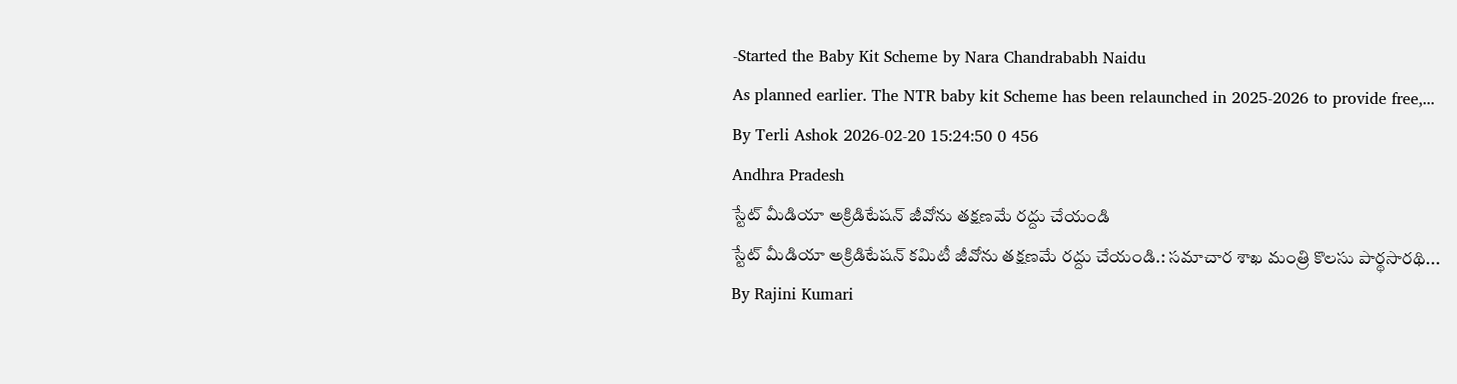-Started the Baby Kit Scheme by Nara Chandrababh Naidu
As planned earlier. The NTR baby kit Scheme has been relaunched in 2025-2026 to provide free,...
By Terli Ashok 2026-02-20 15:24:50 0 456
Andhra Pradesh
స్టేట్ మీడియా అక్రిడిటేషన్ జీవోను తక్షణమే రద్దు చేయండి
స్టేట్ మీడియా అక్రిడిటేషన్ కమిటీ జీవోను తక్షణమే రద్దు చేయండి.: సమాచార శాఖ మంత్రి కొలసు పార్థసారథి...
By Rajini Kumari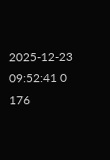2025-12-23 09:52:41 0 176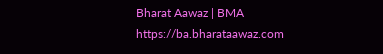Bharat Aawaz | BMA https://ba.bharataawaz.com